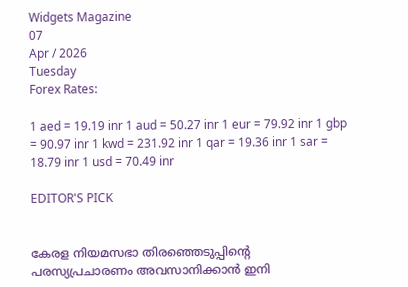Widgets Magazine
07
Apr / 2026
Tuesday
Forex Rates:

1 aed = 19.19 inr 1 aud = 50.27 inr 1 eur = 79.92 inr 1 gbp = 90.97 inr 1 kwd = 231.92 inr 1 qar = 19.36 inr 1 sar = 18.79 inr 1 usd = 70.49 inr

EDITOR'S PICK


കേരള നിയമസഭാ തിരഞ്ഞെടുപ്പിന്‍റെ പരസ്യപ്രചാരണം അവസാനിക്കാൻ ഇനി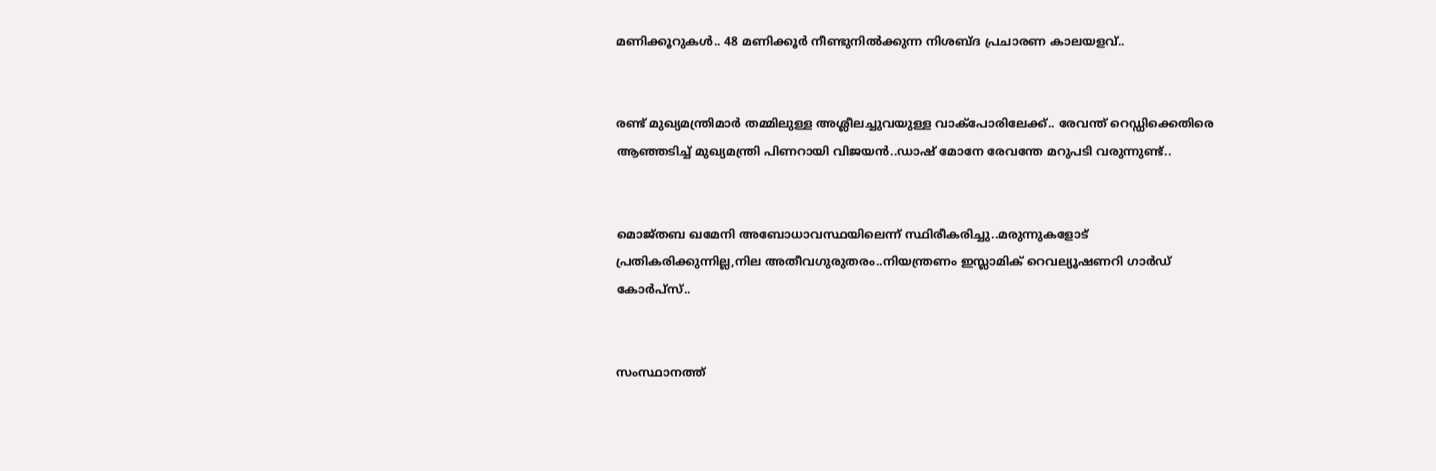മണിക്കൂറുകൾ.. 48 മണിക്കൂർ നീണ്ടുനിൽക്കുന്ന നിശബ്ദ പ്രചാരണ കാലയളവ്..


രണ്ട് മുഖ്യമന്ത്രിമാര്‍ തമ്മിലുള്ള അശ്ലീലച്ചുവയുള്ള വാക്‌പോരിലേക്ക്.. രേവന്ത് റെഡ്ഡിക്കെതിരെ ആഞ്ഞടിച്ച് മുഖ്യമന്ത്രി പിണറായി വിജയൻ..ഡാഷ് മോനേ രേവന്തേ മറുപടി വരുന്നുണ്ട്..


മൊജ്തബ ഖമേനി അബോധാവസ്ഥയിലെന്ന് സ്ഥിരീകരിച്ചു..മരുന്നുകളോട് പ്രതികരിക്കുന്നില്ല,നില അതീവഗുരുതരം..നിയന്ത്രണം ഇസ്ലാമിക് റെവല്യൂഷണറി ഗാർഡ് കോർപ്‌സ്..


സംസ്ഥാനത്ത്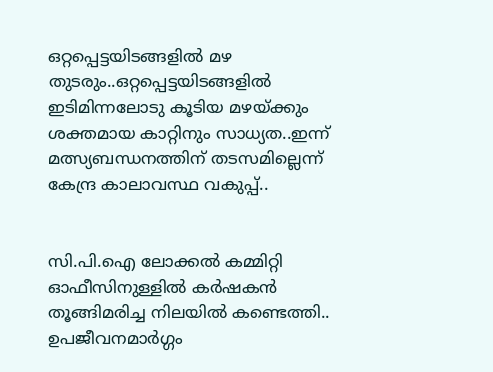ഒറ്റപ്പെട്ടയിടങ്ങളിൽ മഴ തുടരും..ഒറ്റപ്പെട്ടയിടങ്ങളിൽ ഇടിമിന്നലോടു കൂടിയ മഴയ്ക്കും ശക്തമായ കാറ്റിനും സാധ്യത..ഇന്ന് മത്സ്യബന്ധനത്തിന് തടസമില്ലെന്ന് കേന്ദ്ര കാലാവസ്ഥ വകുപ്പ്..


സി.പി.ഐ ലോക്കല്‍ കമ്മിറ്റി ഓഫീസിനുള്ളില്‍ കര്‍ഷകന്‍ തൂങ്ങിമരിച്ച നിലയില്‍ കണ്ടെത്തി.. ഉപജീവനമാര്‍ഗ്ഗം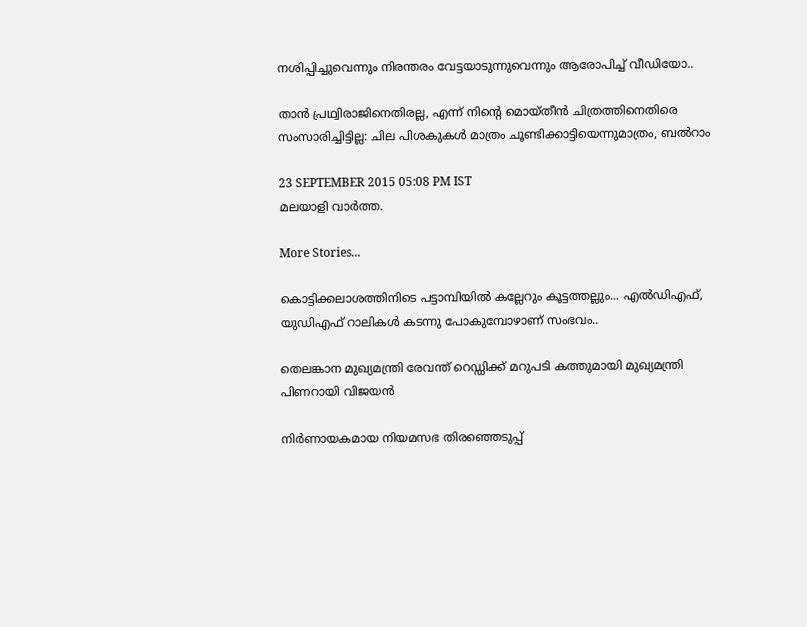നശിപ്പിച്ചുവെന്നും നിരന്തരം വേട്ടയാടുന്നുവെന്നും ആരോപിച്ച് വീഡിയോ..

താന്‍ പ്രഥ്വിരാജിനെതിരല്ല, എന്ന് നിന്റെ മൊയ്തീന്‍ ചിത്രത്തിനെതിരെ സംസാരിച്ചിട്ടില്ല: ചില പിശകുകള്‍ മാത്രം ചൂണ്ടിക്കാട്ടിയെന്നുമാത്രം, ബല്‍റാം

23 SEPTEMBER 2015 05:08 PM IST
മലയാളി വാര്‍ത്ത.

More Stories...

കൊട്ടിക്കലാശത്തിനിടെ പട്ടാമ്പിയിൽ കല്ലേറും കൂട്ടത്തല്ലും... എൽഡിഎഫ്, യുഡിഎഫ് റാലികൾ കടന്നു പോകുമ്പോഴാണ് സംഭവം..

തെലങ്കാന മുഖ്യമന്ത്രി രേവന്ത് റെഡ്ഡിക്ക് മറുപടി കത്തുമായി മുഖ്യമന്ത്രി പിണറായി വിജയൻ

നിർണായകമായ നിയമസഭ തിരഞ്ഞെടുപ്പ്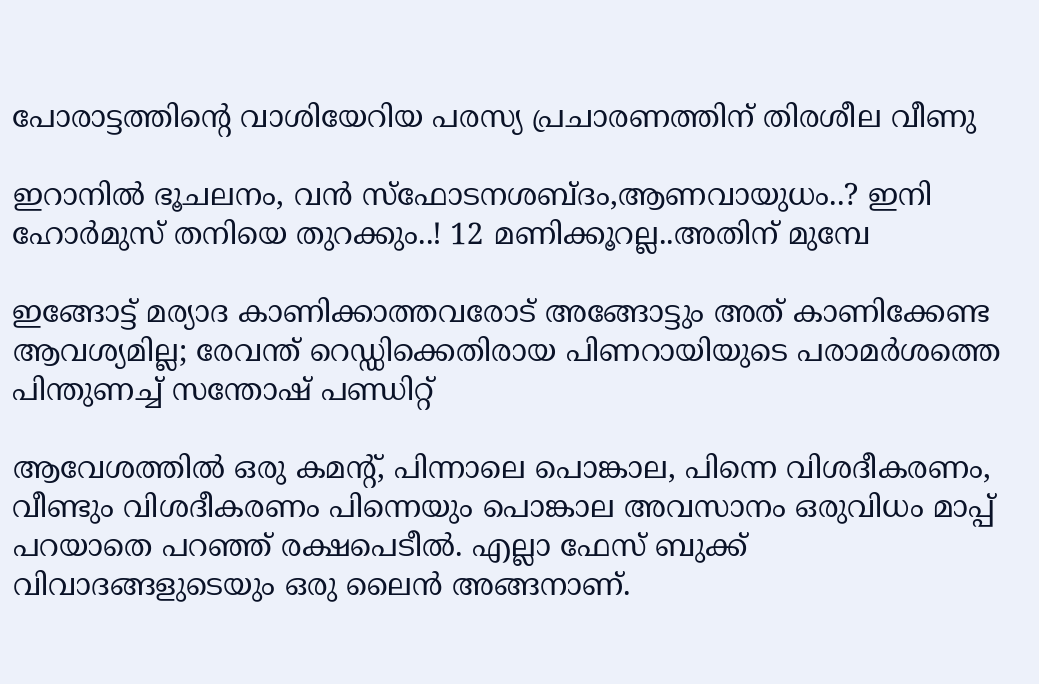പോരാട്ടത്തിൻ്റെ വാശിയേറിയ പരസ്യ പ്രചാരണത്തിന് തിരശീല വീണു

ഇറാനില്‍ ഭൂചലനം, വന്‍ സ്ഫോടനശബ്ദം,ആണവായുധം..? ഇനി ഹോര്‍മുസ് തനിയെ തുറക്കും..! 12 മണിക്കൂറല്ല..അതിന് മുമ്പേ

ഇങ്ങോട്ട് മര്യാദ കാണിക്കാത്തവരോട് അങ്ങോട്ടും അത് കാണിക്കേണ്ട ആവശ്യമില്ല; രേവന്ത് റെഡ്ഡിക്കെതിരായ പിണറായിയുടെ പരാമര്‍ശത്തെ പിന്തുണച്ച് സന്തോഷ് പണ്ഡിറ്റ്

ആവേശത്തില്‍ ഒരു കമന്റ്, പിന്നാലെ പൊങ്കാല, പിന്നെ വിശദീകരണം, വീണ്ടും വിശദീകരണം പിന്നെയും പൊങ്കാല അവസാനം ഒരുവിധം മാപ്പ് പറയാതെ പറഞ്ഞ് രക്ഷപെടീല്‍. എല്ലാ ഫേസ് ബുക്ക് വിവാദങ്ങളുടെയും ഒരു ലൈന്‍ അങ്ങനാണ്.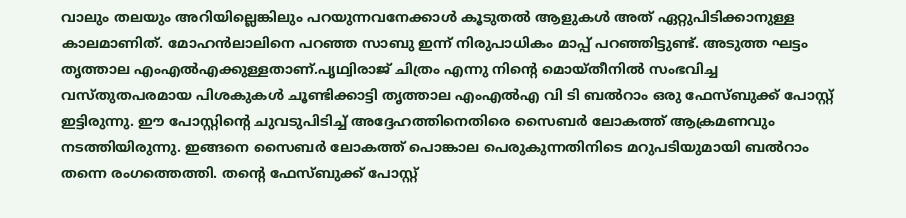വാലും തലയും അറിയില്ലെങ്കിലും പറയുന്നവനേക്കാള്‍ കൂടുതല്‍ ആളുകള്‍ അത് ഏറ്റുപിടിക്കാനുള്ള കാലമാണിത്. മോഹന്‍ലാലിനെ പറഞ്ഞ സാബു ഇന്ന് നിരുപാധികം മാപ്പ് പറഞ്ഞിട്ടുണ്ട്. അടുത്ത ഘട്ടം തൃത്താല എംഎല്‍എക്കുള്ളതാണ്.പൃഥ്വിരാജ് ചിത്രം എന്നു നിന്റെ മൊയ്തീനില്‍ സംഭവിച്ച വസ്തുതപരമായ പിശകുകള്‍ ചൂണ്ടിക്കാട്ടി തൃത്താല എംഎല്‍എ വി ടി ബല്‍റാം ഒരു ഫേസ്ബുക്ക് പോസ്റ്റ് ഇട്ടിരുന്നു. ഈ പോസ്റ്റിന്റെ ചുവടുപിടിച്ച് അദ്ദേഹത്തിനെതിരെ സൈബര്‍ ലോകത്ത് ആക്രമണവും നടത്തിയിരുന്നു. ഇങ്ങനെ സൈബര്‍ ലോകത്ത് പൊങ്കാല പെരുകുന്നതിനിടെ മറുപടിയുമായി ബല്‍റാം തന്നെ രംഗത്തെത്തി. തന്റെ ഫേസ്ബുക്ക് പോസ്റ്റ്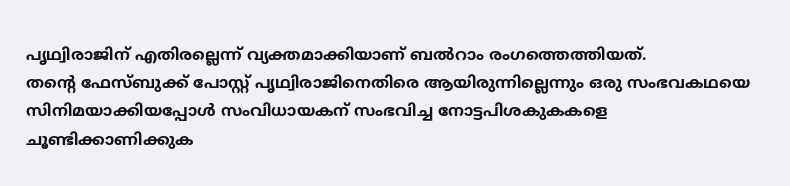പൃഥ്വിരാജിന് എതിരല്ലെന്ന് വ്യക്തമാക്കിയാണ് ബല്‍റാം രംഗത്തെത്തിയത്.
തന്റെ ഫേസ്ബുക്ക് പോസ്റ്റ് പൃഥ്വിരാജിനെതിരെ ആയിരുന്നില്ലെന്നും ഒരു സംഭവകഥയെ സിനിമയാക്കിയപ്പോള്‍ സംവിധായകന് സംഭവിച്ച നോട്ടപിശകുകകളെ ചൂണ്ടിക്കാണിക്കുക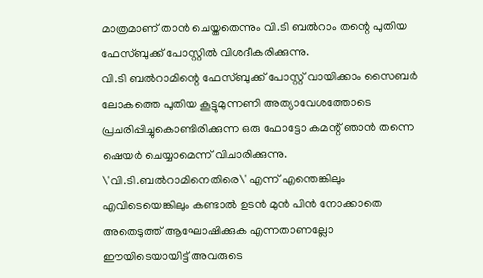മാത്രമാണ് താന്‍ ചെയ്തതെന്നും വി.ടി ബല്‍റാം തന്റെ പുതിയ ഫേസ്ബുക്ക് പോസ്റ്റില്‍ വിശദീകരിക്കുന്നു.
വി.ടി ബല്‍റാമിന്റെ ഫേസ്ബുക്ക് പോസ്റ്റ് വായിക്കാം സൈബര്‍ ലോകത്തെ പുതിയ കൂട്ടുമുന്നണി അത്യാവേശത്തോടെ പ്രചരിപ്പിച്ചുകൊണ്ടിരിക്കുന്ന ഒരു ഫോട്ടോ കമന്റ് ഞാന്‍ തന്നെ ഷെയര്‍ ചെയ്യാമെന്ന് വിചാരിക്കുന്നു. \'വി.ടി.ബല്‍റാമിനെതിരെ\' എന്ന് എന്തെങ്കിലും എവിടെയെങ്കിലും കണ്ടാല്‍ ഉടന്‍ മുന്‍ പിന്‍ നോക്കാതെ അതെടുത്ത് ആഘോഷിക്കുക എന്നതാണല്ലോ ഈയിടെയായിട്ട് അവരുടെ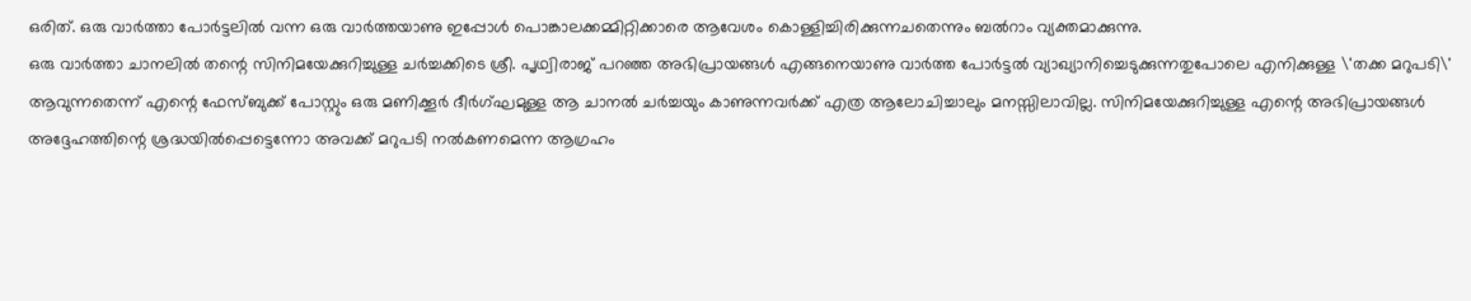ഒരിത്. ഒരു വാര്‍ത്താ പോര്‍ട്ടലില്‍ വന്ന ഒരു വാര്‍ത്തയാണു ഇപ്പോള്‍ പൊങ്കാലക്കമ്മിറ്റിക്കാരെ ആവേശം കൊള്ളിച്ചിരിക്കുന്നചതെന്നും ബല്‍റാം വ്യക്തമാക്കുന്നു.
ഒരു വാര്‍ത്താ ചാനലില്‍ തന്റെ സിനിമയേക്കുറിച്ചുള്ള ചര്‍ച്ചക്കിടെ ശ്രീ. പൃഥ്വിരാജ് പറഞ്ഞ അഭിപ്രായങ്ങള്‍ എങ്ങനെയാണു വാര്‍ത്ത പോര്‍ട്ടല്‍ വ്യാഖ്യാനിച്ചെടുക്കുന്നതുപോലെ എനിക്കുള്ള \'തക്ക മറുപടി\' ആവുന്നതെന്ന് എന്റെ ഫേസ്ബുക്ക് പോസ്റ്റും ഒരു മണിക്കൂര്‍ ദീര്‍ഗ്ഘമുള്ള ആ ചാനല്‍ ചര്‍ച്ചയും കാണുന്നവര്‍ക്ക് എത്ര ആലോചിച്ചാലും മനസ്സിലാവില്ല. സിനിമയേക്കുറിച്ചുള്ള എന്റെ അഭിപ്രായങ്ങള്‍ അദ്ദേഹത്തിന്റെ ശ്രദ്ധയില്‍പ്പെട്ടെന്നോ അവക്ക് മറുപടി നല്‍കണമെന്ന ആഗ്രഹം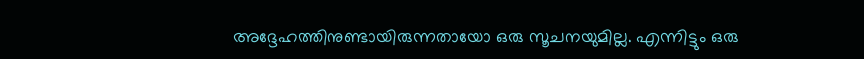അദ്ദേഹത്തിനുണ്ടായിരുന്നതായോ ഒരു സൂചനയുമില്ല. എന്നിട്ടും ഒരു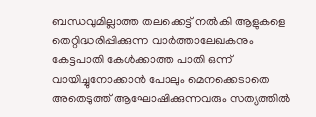ബന്ധവുമില്ലാത്ത തലക്കെട്ട് നല്‍കി ആളുകളെ തെറ്റിദ്ധരിപ്പിക്കുന്ന വാര്‍ത്താലേഖകനും കേട്ടപാതി കേള്‍ക്കാത്ത പാതി ഒന്ന് വായിച്ചുനോക്കാന്‍ പോലും മെനക്കെടാതെ അതെടുത്ത് ആഘോഷിക്കുന്നവരും സത്യത്തില്‍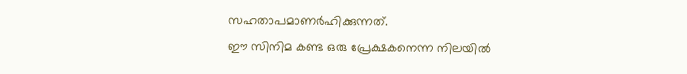സഹതാപമാണര്‍ഹിക്കുന്നത്.
ഈ സിനിമ കണ്ട ഒരു പ്രേക്ഷകനെന്ന നിലയില്‍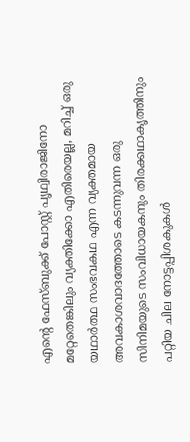എന്റെ ഫേസ്ബുക്ക് പോസ്റ്റ് പൃഥ്വിരാജിനോ മറ്റേതെങ്കിലും വ്യക്തിക്കോ എതിരെയല്ല, മറിച്ച് ഒരു യഥാര്‍ത്ഥ സംഭവകഥ എന്ന വ്യക്തമായ അവകാശവാദത്തോടെ കടന്നുവന്ന ഒരു സിനിമയുടെ സംവിധായകനും തിരക്കഥാകൃത്തിനും പറ്റിയ ചില നോട്ടപ്പിശകുകള്‍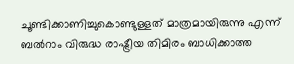ചൂണ്ടിക്കാണിച്ചുകൊണ്ടുള്ളത് മാത്രമായിരുന്നു എന്ന് ബല്‍റാം വിരുദ്ധ രാഷ്ട്രീയ തിമിരം ബാധിക്കാത്ത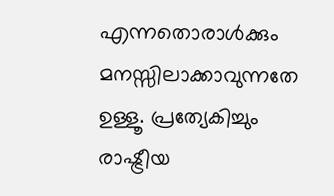എന്നതൊരാള്‍ക്കും മനസ്സിലാക്കാവുന്നതേ ഉള്ളൂ. പ്രത്യേകിച്ചും രാഷ്ട്രീയ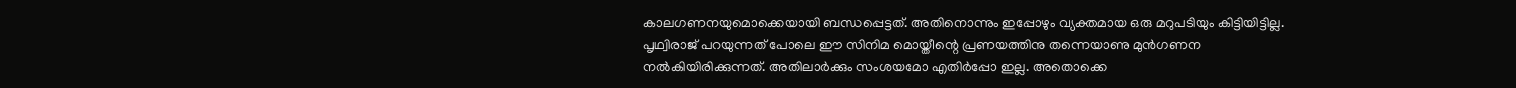കാലഗണനയുമൊക്കെയായി ബന്ധപ്പെട്ടത്. അതിനൊന്നും ഇപ്പോഴും വ്യക്തമായ ഒരു മറുപടിയും കിട്ടിയിട്ടില്ല. പൃഥ്വിരാജ് പറയുന്നത് പോലെ ഈ സിനിമ മൊയ്തീന്റെ പ്രണയത്തിനു തന്നെയാണു മുന്‍ഗണന നല്‍കിയിരിക്കുന്നത്. അതിലാര്‍ക്കും സംശയമോ എതിര്‍പ്പോ ഇല്ല. അതൊക്കെ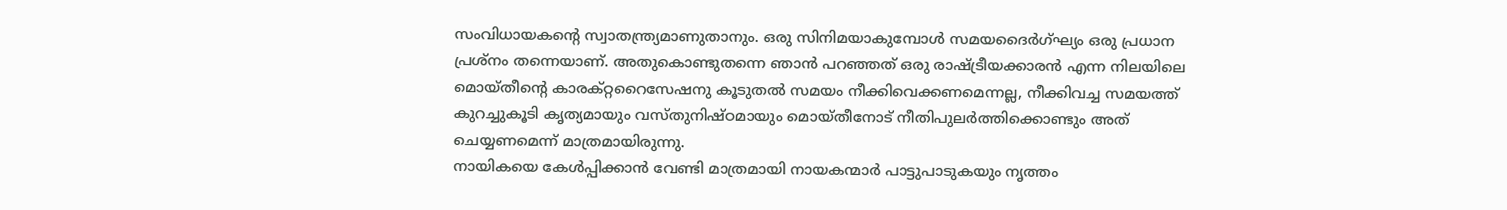സംവിധായകന്റെ സ്വാതന്ത്ര്യമാണുതാനും. ഒരു സിനിമയാകുമ്പോള്‍ സമയദൈര്‍ഗ്ഘ്യം ഒരു പ്രധാന പ്രശ്‌നം തന്നെയാണ്. അതുകൊണ്ടുതന്നെ ഞാന്‍ പറഞ്ഞത് ഒരു രാഷ്ട്രീയക്കാരന്‍ എന്ന നിലയിലെ മൊയ്തീന്റെ കാരക്റ്ററൈസേഷനു കൂടുതല്‍ സമയം നീക്കിവെക്കണമെന്നല്ല, നീക്കിവച്ച സമയത്ത് കുറച്ചുകൂടി കൃത്യമായും വസ്തുനിഷ്ഠമായും മൊയ്തീനോട് നീതിപുലര്‍ത്തിക്കൊണ്ടും അത് ചെയ്യണമെന്ന് മാത്രമായിരുന്നു.
നായികയെ കേള്‍പ്പിക്കാന്‍ വേണ്ടി മാത്രമായി നായകന്മാര്‍ പാട്ടുപാടുകയും നൃത്തം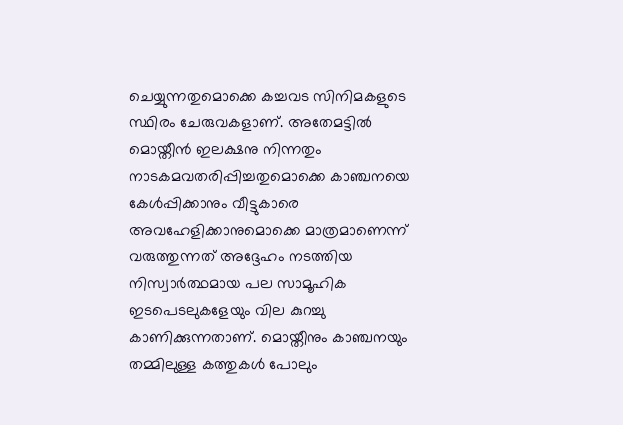ചെയ്യുന്നതുമൊക്കെ കച്ചവട സിനിമകളുടെ സ്ഥിരം ചേരുവകളാണ്. അതേമട്ടില്‍ മൊയ്തീന്‍ ഇലക്ഷനു നിന്നതും നാടകമവതരിപ്പിച്ചതുമൊക്കെ കാഞ്ചനയെ കേള്‍പ്പിക്കാനും വീട്ടുകാരെ അവഹേളിക്കാനുമൊക്കെ മാത്രമാണെന്ന് വരുത്തുന്നത് അദ്ദേഹം നടത്തിയ നിസ്വാര്‍ത്ഥമായ പല സാമൂഹിക ഇടപെടലുകളേയും വില കുറച്ചു കാണിക്കുന്നതാണ്. മൊയ്തീനും കാഞ്ചനയും തമ്മിലുള്ള കത്തുകള്‍ പോലും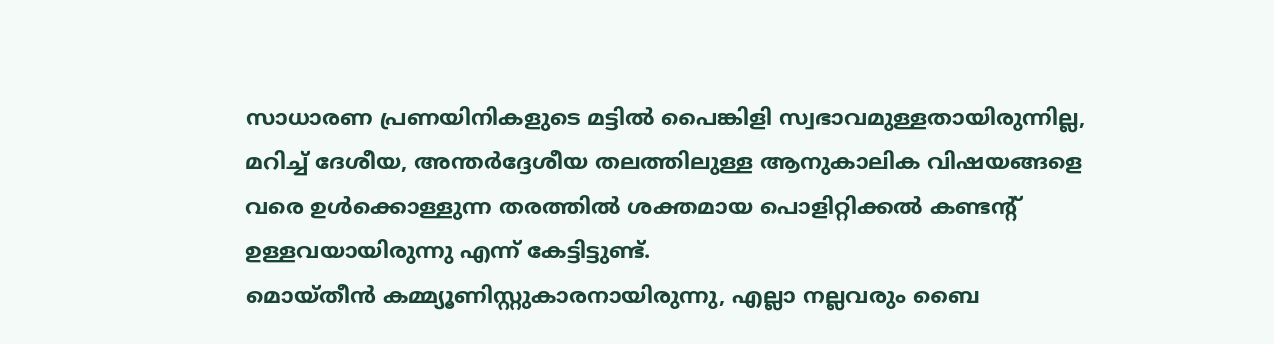സാധാരണ പ്രണയിനികളുടെ മട്ടില്‍ പൈങ്കിളി സ്വഭാവമുള്ളതായിരുന്നില്ല, മറിച്ച് ദേശീയ, അന്തര്‍ദ്ദേശീയ തലത്തിലുള്ള ആനുകാലിക വിഷയങ്ങളെ വരെ ഉള്‍ക്കൊള്ളുന്ന തരത്തില്‍ ശക്തമായ പൊളിറ്റിക്കല്‍ കണ്ടന്റ് ഉള്ളവയായിരുന്നു എന്ന് കേട്ടിട്ടുണ്ട്.
മൊയ്തീന്‍ കമ്മ്യൂണിസ്റ്റുകാരനായിരുന്നു, എല്ലാ നല്ലവരും ബൈ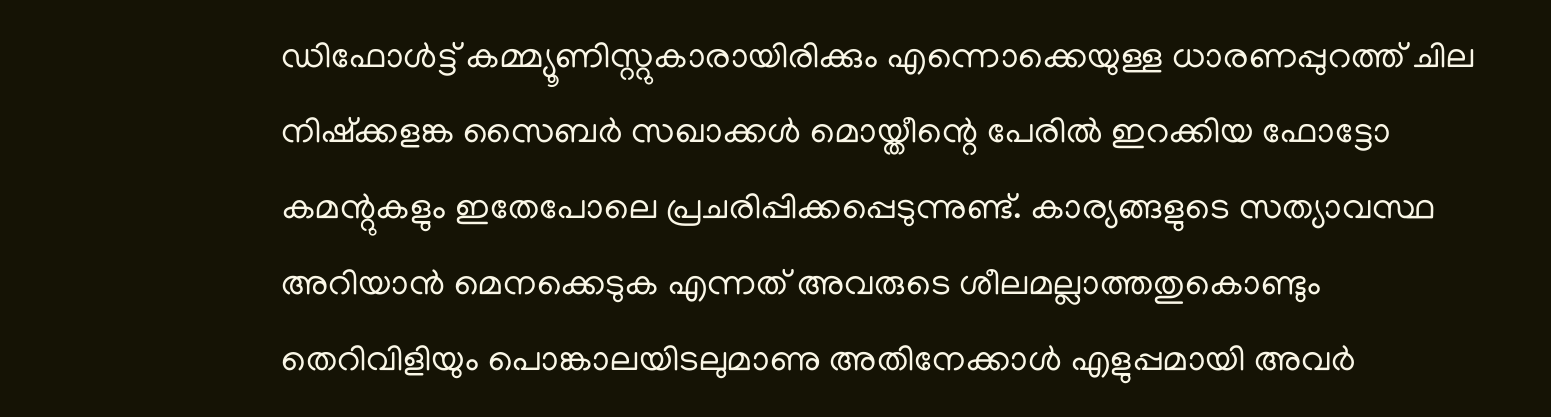ഡിഫോള്‍ട്ട് കമ്മ്യൂണിസ്റ്റുകാരായിരിക്കും എന്നൊക്കെയുള്ള ധാരണപ്പുറത്ത് ചില നിഷ്‌ക്കളങ്ക സൈബര്‍ സഖാക്കള്‍ മൊയ്തീന്റെ പേരില്‍ ഇറക്കിയ ഫോട്ടോ കമന്റുകളും ഇതേപോലെ പ്രചരിപ്പിക്കപ്പെടുന്നുണ്ട്. കാര്യങ്ങളുടെ സത്യാവസ്ഥ അറിയാന്‍ മെനക്കെടുക എന്നത് അവരുടെ ശീലമല്ലാത്തതുകൊണ്ടും തെറിവിളിയും പൊങ്കാലയിടലുമാണു അതിനേക്കാള്‍ എളുപ്പമായി അവര്‍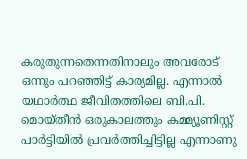കരുതുന്നതെന്നതിനാലും അവരോട് ഒന്നും പറഞ്ഞിട്ട് കാര്യമില്ല. എന്നാല്‍ യഥാര്‍ത്ഥ ജീവിതത്തിലെ ബി.പി. മൊയ്തീന്‍ ഒരുകാലത്തും കമ്മ്യൂണിസ്റ്റ് പാര്‍ട്ടിയില്‍ പ്രവര്‍ത്തിച്ചിട്ടില്ല എന്നാണു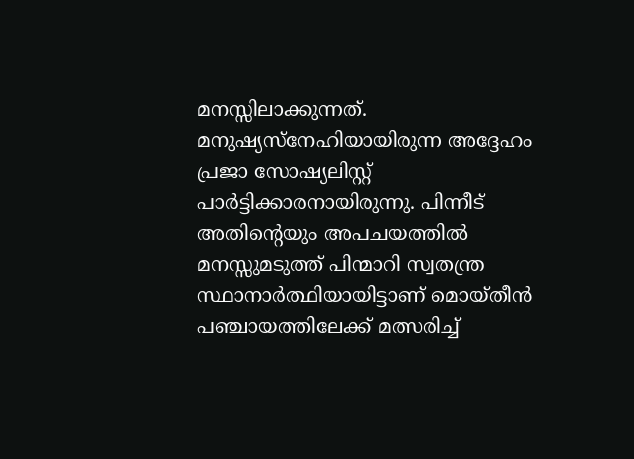മനസ്സിലാക്കുന്നത്. മനുഷ്യസ്‌നേഹിയായിരുന്ന അദ്ദേഹം പ്രജാ സോഷ്യലിസ്റ്റ് പാര്‍ട്ടിക്കാരനായിരുന്നു. പിന്നീട് അതിന്റെയും അപചയത്തില്‍ മനസ്സുമടുത്ത് പിന്മാറി സ്വതന്ത്ര സ്ഥാനാര്‍ത്ഥിയായിട്ടാണ് മൊയ്തീന്‍ പഞ്ചായത്തിലേക്ക് മത്സരിച്ച്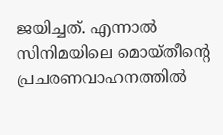ജയിച്ചത്. എന്നാല്‍ സിനിമയിലെ മൊയ്തീന്റെ പ്രചരണവാഹനത്തില്‍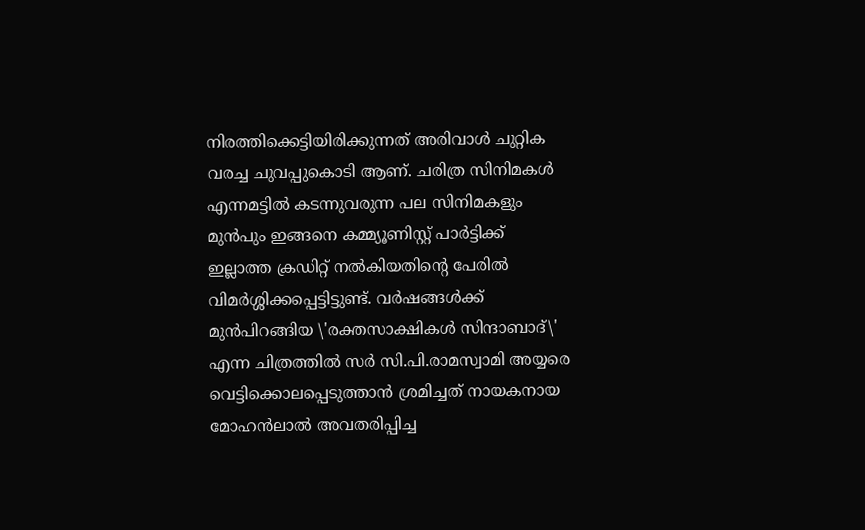നിരത്തിക്കെട്ടിയിരിക്കുന്നത് അരിവാള്‍ ചുറ്റിക വരച്ച ചുവപ്പുകൊടി ആണ്. ചരിത്ര സിനിമകള്‍ എന്നമട്ടില്‍ കടന്നുവരുന്ന പല സിനിമകളും മുന്‍പും ഇങ്ങനെ കമ്മ്യൂണിസ്റ്റ് പാര്‍ട്ടിക്ക് ഇല്ലാത്ത ക്രഡിറ്റ് നല്‍കിയതിന്റെ പേരില്‍ വിമര്‍ശ്ശിക്കപ്പെട്ടിട്ടുണ്ട്. വര്‍ഷങ്ങള്‍ക്ക് മുന്‍പിറങ്ങിയ \'രക്തസാക്ഷികള്‍ സിന്ദാബാദ്\' എന്ന ചിത്രത്തില്‍ സര്‍ സി.പി.രാമസ്വാമി അയ്യരെ വെട്ടിക്കൊലപ്പെടുത്താന്‍ ശ്രമിച്ചത് നായകനായ മോഹന്‍ലാല്‍ അവതരിപ്പിച്ച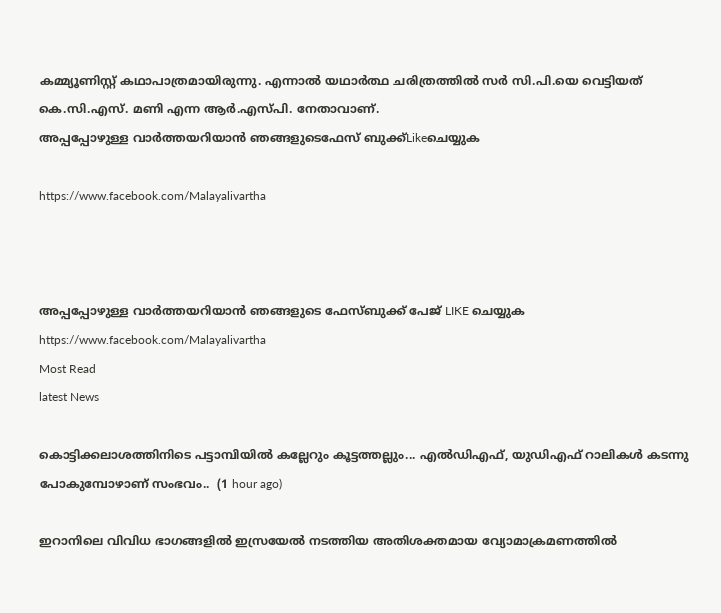കമ്മ്യൂണിസ്റ്റ് കഥാപാത്രമായിരുന്നു. എന്നാല്‍ യഥാര്‍ത്ഥ ചരിത്രത്തില്‍ സര്‍ സി.പി.യെ വെട്ടിയത് കെ.സി.എസ്. മണി എന്ന ആര്‍.എസ്പി. നേതാവാണ്.
അപ്പപ്പോഴുള്ള വാര്‍ത്തയറിയാന്‍ ഞങ്ങളുടെഫേസ്‌ ബുക്ക്‌Likeചെയ്യുക

https://www.facebook.com/Malayalivartha



അപ്പപ്പോഴുള്ള വാര്‍ത്തയറിയാന്‍ ഞങ്ങളുടെ ഫേസ്‌ബുക്ക്‌ പേജ് LIKE ചെയ്യുക
https://www.facebook.com/Malayalivartha
Most Read
latest News

കൊട്ടിക്കലാശത്തിനിടെ പട്ടാമ്പിയിൽ കല്ലേറും കൂട്ടത്തല്ലും... എൽഡിഎഫ്, യുഡിഎഫ് റാലികൾ കടന്നു പോകുമ്പോഴാണ് സംഭവം..  (1 hour ago)

ഇറാനിലെ വിവിധ ഭാഗങ്ങളിൽ ഇസ്രയേൽ നടത്തിയ അതിശക്തമായ വ്യോമാക്രമണത്തിൽ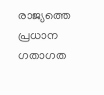രാജ്യത്തെ പ്രധാന ഗതാഗത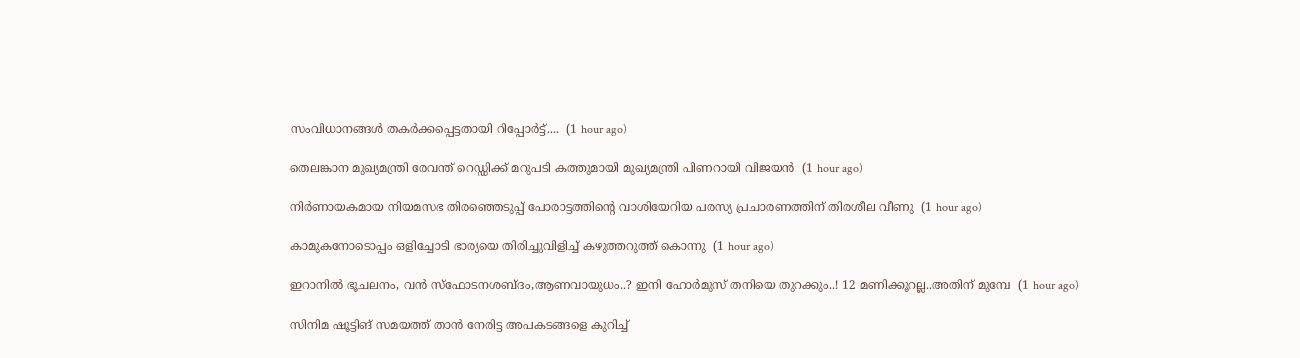സംവിധാനങ്ങൾ തകർക്കപ്പെട്ടതായി റിപ്പോർട്ട്....  (1 hour ago)

തെലങ്കാന മുഖ്യമന്ത്രി രേവന്ത് റെഡ്ഡിക്ക് മറുപടി കത്തുമായി മുഖ്യമന്ത്രി പിണറായി വിജയൻ  (1 hour ago)

നിർണായകമായ നിയമസഭ തിരഞ്ഞെടുപ്പ് പോരാട്ടത്തിൻ്റെ വാശിയേറിയ പരസ്യ പ്രചാരണത്തിന് തിരശീല വീണു  (1 hour ago)

കാമുകനോടൊപ്പം ഒളിച്ചോടി ഭാര്യയെ തിരിച്ചുവിളിച്ച് കഴുത്തറുത്ത് കൊന്നു  (1 hour ago)

ഇറാനില്‍ ഭൂചലനം, വന്‍ സ്ഫോടനശബ്ദം,ആണവായുധം..? ഇനി ഹോര്‍മുസ് തനിയെ തുറക്കും..! 12 മണിക്കൂറല്ല..അതിന് മുമ്പേ  (1 hour ago)

സിനിമ ഷൂട്ടിങ് സമയത്ത് താന്‍ നേരിട്ട അപകടങ്ങളെ കുറിച്ച്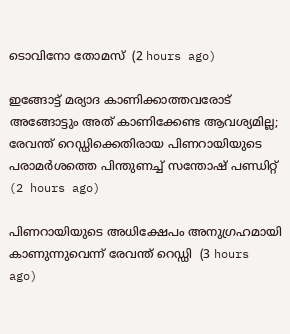ടൊവിനോ തോമസ്  (2 hours ago)

ഇങ്ങോട്ട് മര്യാദ കാണിക്കാത്തവരോട് അങ്ങോട്ടും അത് കാണിക്കേണ്ട ആവശ്യമില്ല; രേവന്ത് റെഡ്ഡിക്കെതിരായ പിണറായിയുടെ പരാമര്‍ശത്തെ പിന്തുണച്ച് സന്തോഷ് പണ്ഡിറ്റ്  (2 hours ago)

പിണറായിയുടെ അധിക്ഷേപം അനുഗ്രഹമായി കാണുന്നുവെന്ന് രേവന്ത് റെഡ്ഡി  (3 hours ago)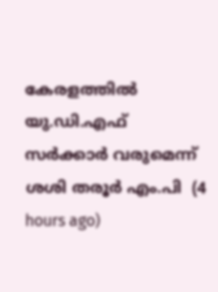കേരളത്തില്‍ യു.ഡി.എഫ് സര്‍ക്കാര്‍ വരുമെന്ന് ശശി തരൂര്‍ എം.പി  (4 hours ago)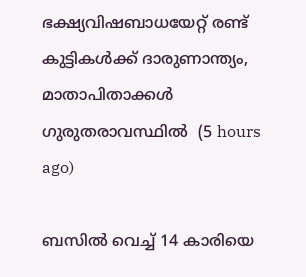ഭക്ഷ്യവിഷബാധയേറ്റ് രണ്ട് കുട്ടികള്‍ക്ക് ദാരുണാന്ത്യം, മാതാപിതാക്കള്‍ ഗുരുതരാവസ്ഥില്‍  (5 hours ago)

ബസില്‍ വെച്ച് 14 കാരിയെ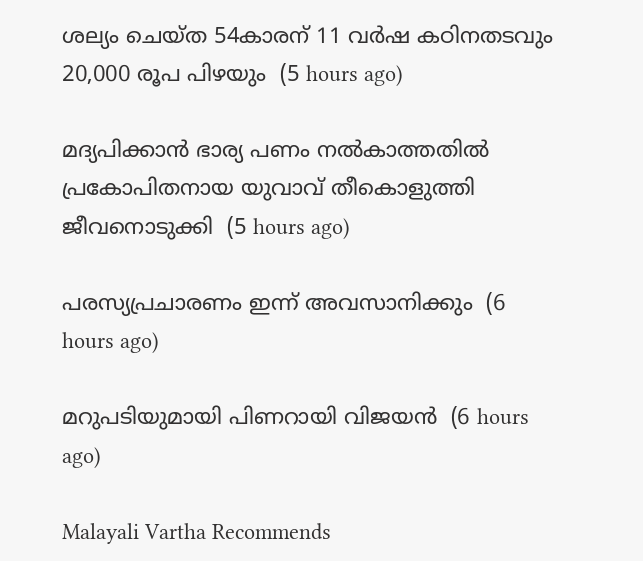ശല്യം ചെയ്ത 54കാരന് 11 വര്‍ഷ കഠിനതടവും 20,000 രൂപ പിഴയും  (5 hours ago)

മദ്യപിക്കാന്‍ ഭാര്യ പണം നല്‍കാത്തതില്‍ പ്രകോപിതനായ യുവാവ് തീകൊളുത്തി ജീവനൊടുക്കി  (5 hours ago)

പരസ്യപ്രചാരണം ഇന്ന് അവസാനിക്കും  (6 hours ago)

മറുപടിയുമായി പിണറായി വിജയൻ  (6 hours ago)

Malayali Vartha Recommends